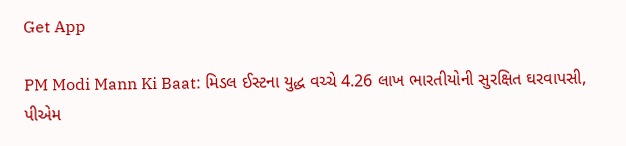Get App

PM Modi Mann Ki Baat: મિડલ ઈસ્ટના યુદ્ધ વચ્ચે 4.26 લાખ ભારતીયોની સુરક્ષિત ઘરવાપસી, પીએમ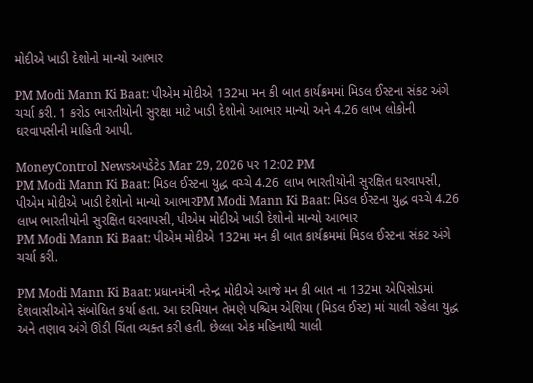મોદીએ ખાડી દેશોનો માન્યો આભાર

PM Modi Mann Ki Baat: પીએમ મોદીએ 132મા મન કી બાત કાર્યક્રમમાં મિડલ ઈસ્ટના સંકટ અંગે ચર્ચા કરી. 1 કરોડ ભારતીયોની સુરક્ષા માટે ખાડી દેશોનો આભાર માન્યો અને 4.26 લાખ લોકોની ઘરવાપસીની માહિતી આપી.

MoneyControl Newsઅપડેટેડ Mar 29, 2026 પર 12:02 PM
PM Modi Mann Ki Baat: મિડલ ઈસ્ટના યુદ્ધ વચ્ચે 4.26 લાખ ભારતીયોની સુરક્ષિત ઘરવાપસી, પીએમ મોદીએ ખાડી દેશોનો માન્યો આભારPM Modi Mann Ki Baat: મિડલ ઈસ્ટના યુદ્ધ વચ્ચે 4.26 લાખ ભારતીયોની સુરક્ષિત ઘરવાપસી, પીએમ મોદીએ ખાડી દેશોનો માન્યો આભાર
PM Modi Mann Ki Baat: પીએમ મોદીએ 132મા મન કી બાત કાર્યક્રમમાં મિડલ ઈસ્ટના સંકટ અંગે ચર્ચા કરી.

PM Modi Mann Ki Baat: પ્રધાનમંત્રી નરેન્દ્ર મોદીએ આજે મન કી બાત ના 132મા એપિસોડમાં દેશવાસીઓને સંબોધિત કર્યા હતા. આ દરમિયાન તેમણે પશ્ચિમ એશિયા (મિડલ ઈસ્ટ) માં ચાલી રહેલા યુદ્ધ અને તણાવ અંગે ઊંડી ચિંતા વ્યક્ત કરી હતી. છેલ્લા એક મહિનાથી ચાલી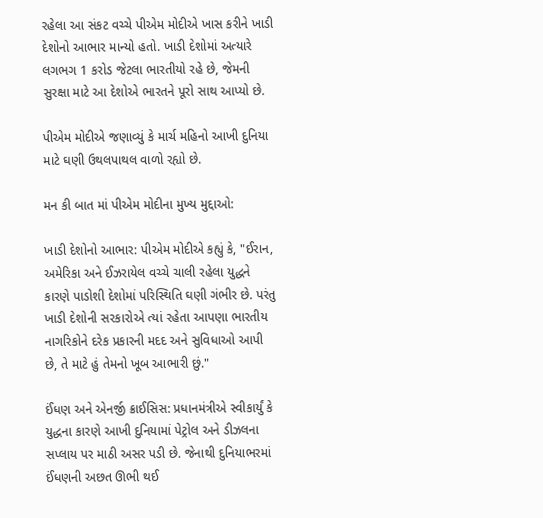રહેલા આ સંકટ વચ્ચે પીએમ મોદીએ ખાસ કરીને ખાડી દેશોનો આભાર માન્યો હતો. ખાડી દેશોમાં અત્યારે લગભગ 1 કરોડ જેટલા ભારતીયો રહે છે, જેમની સુરક્ષા માટે આ દેશોએ ભારતને પૂરો સાથ આપ્યો છે.

પીએમ મોદીએ જણાવ્યું કે માર્ચ મહિનો આખી દુનિયા માટે ઘણી ઉથલપાથલ વાળો રહ્યો છે.

મન કી બાત માં પીએમ મોદીના મુખ્ય મુદ્દાઓ:

ખાડી દેશોનો આભાર: પીએમ મોદીએ કહ્યું કે, "ઈરાન, અમેરિકા અને ઈઝરાયેલ વચ્ચે ચાલી રહેલા યુદ્ધને કારણે પાડોશી દેશોમાં પરિસ્થિતિ ઘણી ગંભીર છે. પરંતુ ખાડી દેશોની સરકારોએ ત્યાં રહેતા આપણા ભારતીય નાગરિકોને દરેક પ્રકારની મદદ અને સુવિધાઓ આપી છે, તે માટે હું તેમનો ખૂબ આભારી છું."

ઈંધણ અને એનર્જી ક્રાઈસિસ: પ્રધાનમંત્રીએ સ્વીકાર્યું કે યુદ્ધના કારણે આખી દુનિયામાં પેટ્રોલ અને ડીઝલના સપ્લાય પર માઠી અસર પડી છે. જેનાથી દુનિયાભરમાં ઈંધણની અછત ઊભી થઈ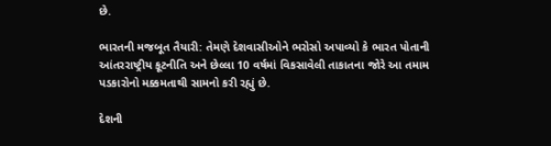છે.

ભારતની મજબૂત તૈયારી: તેમણે દેશવાસીઓને ભરોસો અપાવ્યો કે ભારત પોતાની આંતરરાષ્ટ્રીય કૂટનીતિ અને છેલ્લા 10 વર્ષમાં વિકસાવેલી તાકાતના જોરે આ તમામ પડકારોનો મક્કમતાથી સામનો કરી રહ્યું છે.

દેશની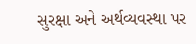સુરક્ષા અને અર્થવ્યવસ્થા પર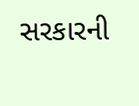સરકારની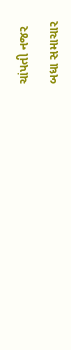ચાંપતી નજર

બધા સમાચાર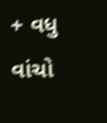+ વધુ વાંચો